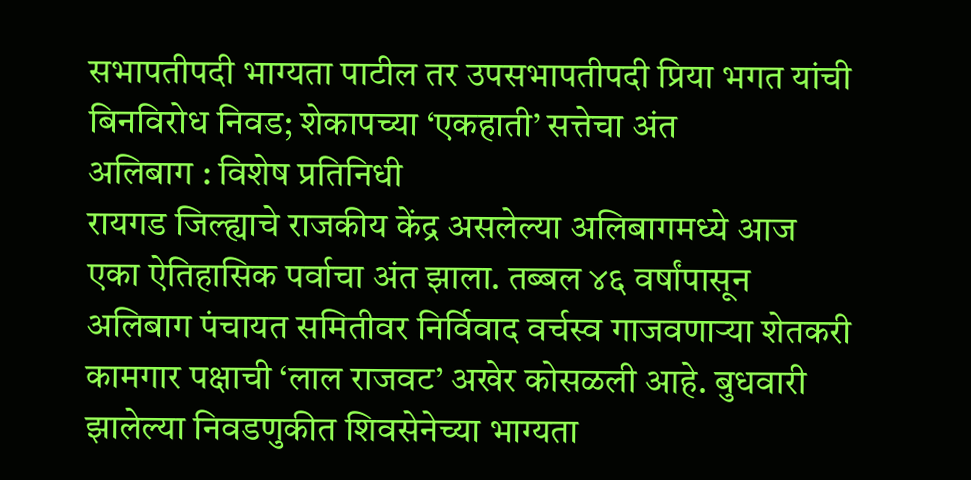सभापतीपदी भाग्यता पाटील तर उपसभापतीपदी प्रिया भगत यांची बिनविरोध निवड; शेकापच्या ‘एकहाती’ सत्तेचा अंत
अलिबाग : विशेष प्रतिनिधी
रायगड जिल्ह्याचे राजकीय केंद्र असलेल्या अलिबागमध्ये आज एका ऐतिहासिक पर्वाचा अंत झाला. तब्बल ४६ वर्षांपासून अलिबाग पंचायत समितीवर निर्विवाद वर्चस्व गाजवणाऱ्या शेतकरी कामगार पक्षाची ‘लाल राजवट’ अखेर कोसळली आहे. बुधवारी झालेल्या निवडणुकीत शिवसेनेच्या भाग्यता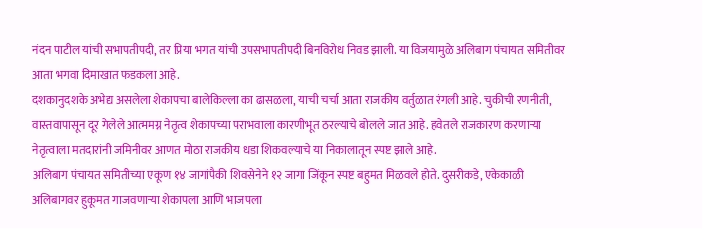नंदन पाटील यांची सभापतीपदी, तर प्रिया भगत यांची उपसभापतीपदी बिनविरोध निवड झाली. या विजयामुळे अलिबाग पंचायत समितीवर आता भगवा दिमाखात फडकला आहे.
दशकानुदशके अभेद्य असलेला शेकापचा बालेकिल्ला का ढासळला, याची चर्चा आता राजकीय वर्तुळात रंगली आहे. चुकीची रणनीती, वास्तवापासून दूर गेलेले आत्ममग्न नेतृत्व शेकापच्या पराभवाला कारणीभूत ठरल्याचे बोलले जात आहे. हवेतले राजकारण करणाऱ्या नेतृत्वाला मतदारांनी जमिनीवर आणत मोठा राजकीय धडा शिकवल्याचे या निकालातून स्पष्ट झाले आहे.
अलिबाग पंचायत समितीच्या एकूण १४ जागांपैकी शिवसेनेने १२ जागा जिंकून स्पष्ट बहुमत मिळवले होते. दुसरीकडे, एकेकाळी अलिबागवर हुकूमत गाजवणाऱ्या शेकापला आणि भाजपला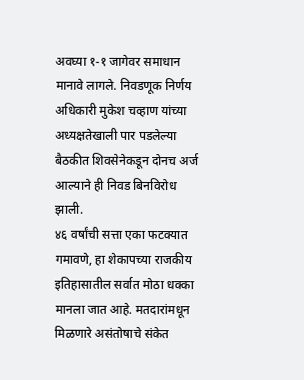अवघ्या १-१ जागेवर समाधान मानावे लागले. निवडणूक निर्णय अधिकारी मुकेश चव्हाण यांच्या अध्यक्षतेखाली पार पडलेल्या बैठकीत शिवसेनेकडून दोनच अर्ज आल्याने ही निवड बिनविरोध झाली.
४६ वर्षांची सत्ता एका फटक्यात गमावणे, हा शेकापच्या राजकीय इतिहासातील सर्वात मोठा धक्का मानला जात आहे. मतदारांमधून मिळणारे असंतोषाचे संकेत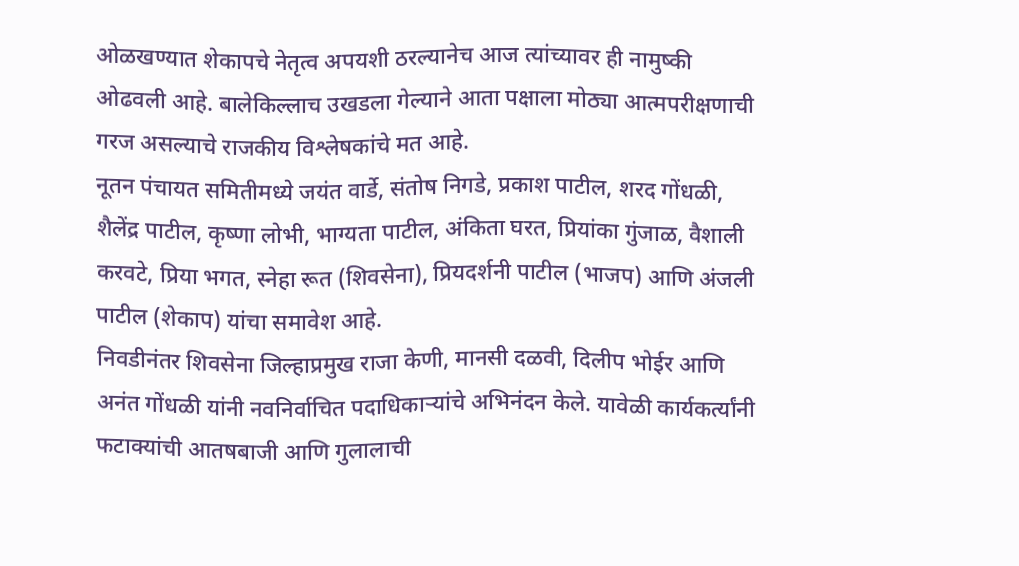ओळखण्यात शेकापचे नेतृत्व अपयशी ठरल्यानेच आज त्यांच्यावर ही नामुष्की ओढवली आहे. बालेकिल्लाच उखडला गेल्याने आता पक्षाला मोठ्या आत्मपरीक्षणाची गरज असल्याचे राजकीय विश्लेषकांचे मत आहे.
नूतन पंचायत समितीमध्ये जयंत वार्डे, संतोष निगडे, प्रकाश पाटील, शरद गोंधळी, शैलेंद्र पाटील, कृष्णा लोभी, भाग्यता पाटील, अंकिता घरत, प्रियांका गुंजाळ, वैशाली करवटे, प्रिया भगत, स्नेहा रूत (शिवसेना), प्रियदर्शनी पाटील (भाजप) आणि अंजली पाटील (शेकाप) यांचा समावेश आहे.
निवडीनंतर शिवसेना जिल्हाप्रमुख राजा केणी, मानसी दळवी, दिलीप भोईर आणि अनंत गोंधळी यांनी नवनिर्वाचित पदाधिकाऱ्यांचे अभिनंदन केले. यावेळी कार्यकर्त्यांनी फटाक्यांची आतषबाजी आणि गुलालाची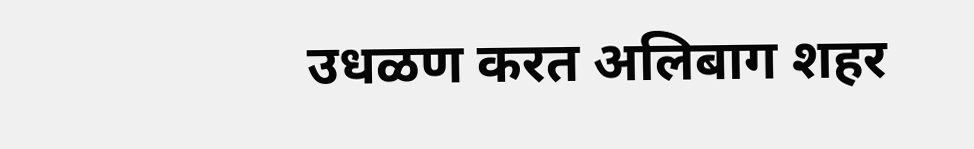उधळण करत अलिबाग शहर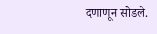दणाणून सोडले.